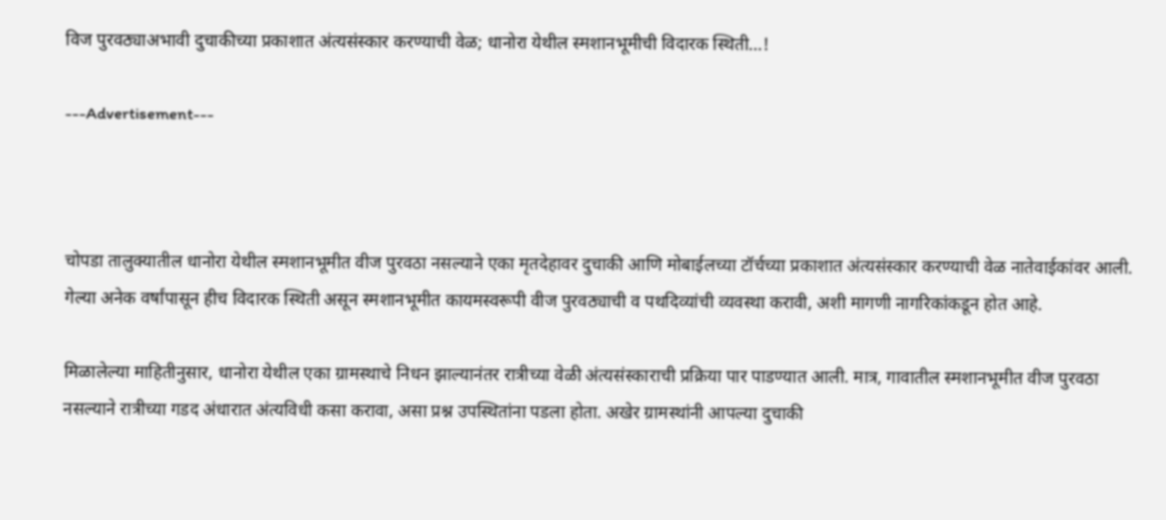विज पुरवठ्याअभावी दुचाकीच्या प्रकाशात अंत्यसंस्कार करण्याची वेळ; धानोरा येथील स्मशानभूमीची विदारक स्थिती…!

---Advertisement---



चोपडा तालुक्यातील धानोरा येथील स्मशानभूमीत वीज पुरवठा नसल्याने एका मृतदेहावर दुचाकी आणि मोबाईलच्या टॉर्चच्या प्रकाशात अंत्यसंस्कार करण्याची वेळ नातेवाईकांवर आली. गेल्या अनेक वर्षांपासून हीच विदारक स्थिती असून स्मशानभूमीत कायमस्वरूपी वीज पुरवठ्याची व पथदिव्यांची व्यवस्था करावी, अशी मागणी नागरिकांकडून होत आहे.

मिळालेल्या माहितीनुसार, धानोरा येथील एका ग्रामस्थाचे निधन झाल्यानंतर रात्रीच्या वेळी अंत्यसंस्काराची प्रक्रिया पार पाडण्यात आली. मात्र, गावातील स्मशानभूमीत वीज पुरवठा नसल्याने रात्रीच्या गडद अंधारात अंत्यविधी कसा करावा, असा प्रश्न उपस्थितांना पडला होता. अखेर ग्रामस्थांनी आपल्या दुचाकी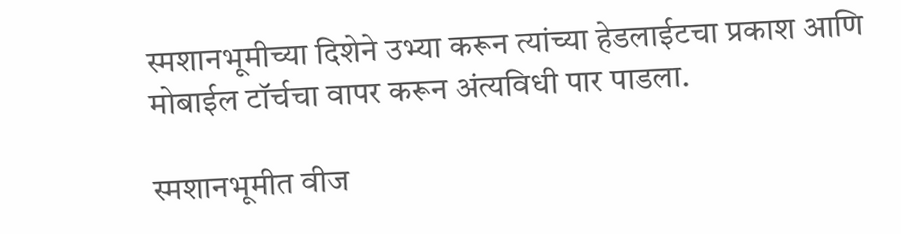स्मशानभूमीच्या दिशेने उभ्या करून त्यांच्या हेडलाईटचा प्रकाश आणि मोबाईल टॉर्चचा वापर करून अंत्यविधी पार पाडला.

स्मशानभूमीत वीज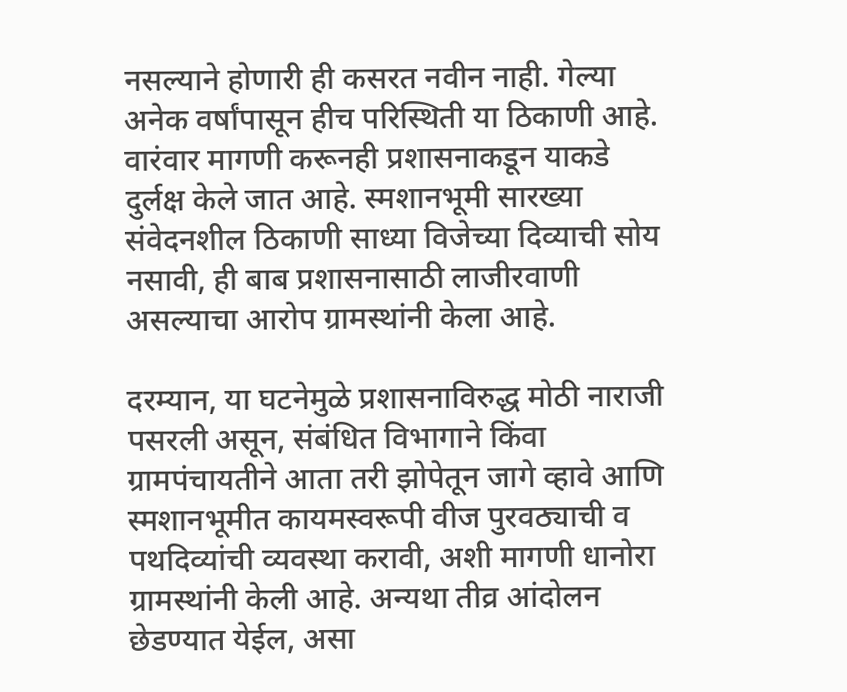नसल्याने होणारी ही कसरत नवीन नाही. गेल्या अनेक वर्षांपासून हीच परिस्थिती या ठिकाणी आहे. वारंवार मागणी करूनही प्रशासनाकडून याकडे दुर्लक्ष केले जात आहे. स्मशानभूमी सारख्या संवेदनशील ठिकाणी साध्या विजेच्या दिव्याची सोय नसावी, ही बाब प्रशासनासाठी लाजीरवाणी असल्याचा आरोप ग्रामस्थांनी केला आहे.

दरम्यान, या घटनेमुळे प्रशासनाविरुद्ध मोठी नाराजी पसरली असून, संबंधित विभागाने किंवा ग्रामपंचायतीने आता तरी झोपेतून जागे व्हावे आणि स्मशानभूमीत कायमस्वरूपी वीज पुरवठ्याची व पथदिव्यांची व्यवस्था करावी, अशी मागणी धानोरा ग्रामस्थांनी केली आहे. अन्यथा तीव्र आंदोलन छेडण्यात येईल, असा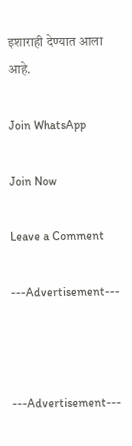इशाराही देण्यात आला आहे.

Join WhatsApp

Join Now

Leave a Comment

---Advertisement---



---Advertisement---